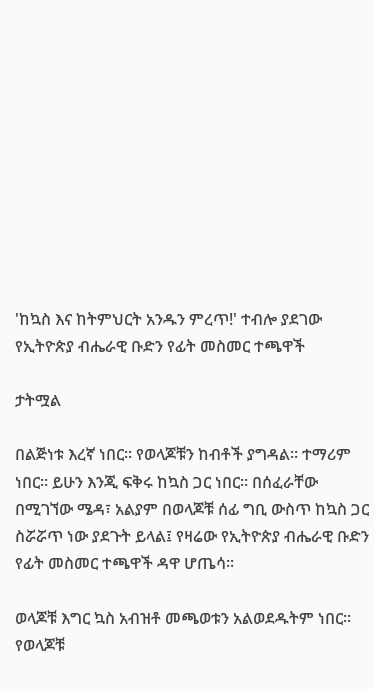'ከኳስ እና ከትምህርት አንዱን ምረጥ!' ተብሎ ያደገው የኢትዮጵያ ብሔራዊ ቡድን የፊት መስመር ተጫዋች

ታትሟል

በልጅነቱ እረኛ ነበር። የወላጆቹን ከብቶች ያግዳል። ተማሪም ነበር። ይሁን እንጂ ፍቅሩ ከኳስ ጋር ነበር። በሰፈራቸው በሚገኘው ሜዳ፣ አልያም በወላጆቹ ሰፊ ግቢ ውስጥ ከኳስ ጋር ስሯሯጥ ነው ያደጉት ይላል፤ የዛሬው የኢትዮጵያ ብሔራዊ ቡድን የፊት መስመር ተጫዋች ዳዋ ሆጤሳ።

ወላጆቹ እግር ኳስ አብዝቶ መጫወቱን አልወደዱትም ነበር። የወላጆቹ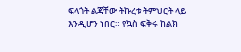ፍላጎት ልጃቸው ትኩረቱ ትምህርት ላይ እንዲሆን ነበር። የኳስ ፍቅሩ ከልክ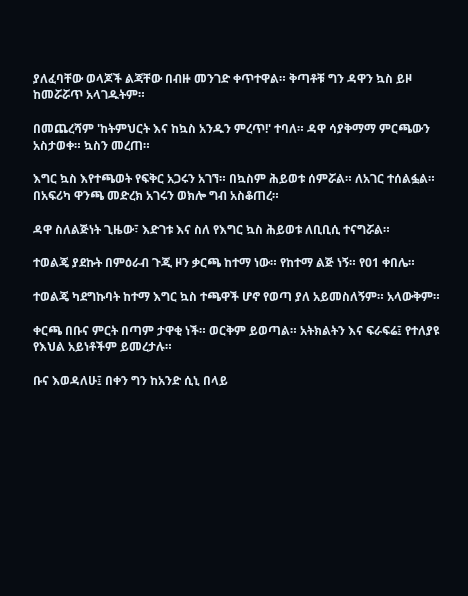ያለፈባቸው ወላጆች ልጃቸው በብዙ መንገድ ቀጥተዋል። ቅጣቶቹ ግን ዳዋን ኳስ ይዞ ከመሯሯጥ አላገዱትም።

በመጨረሻም 'ከትምህርት እና ከኳስ አንዱን ምረጥ!' ተባለ። ዳዋ ሳያቅማማ ምርጫውን አስታወቀ። ኳስን መረጠ።

እግር ኳስ እየተጫወት የፍቅር አጋሩን አገኘ። በኳስም ሕይወቱ ሰምሯል። ለአገር ተሰልፏል። በአፍሪካ ዋንጫ መድረክ አገሩን ወክሎ ግብ አስቆጠረ።

ዳዋ ስለልጅነት ጊዜው፣ እድገቱ እና ስለ የእግር ኳስ ሕይወቱ ለቢቢሲ ተናግሯል።

ተወልጄ ያደኩት በምዕራብ ጉጂ ዞን ቃርጫ ከተማ ነው። የከተማ ልጅ ነኝ። የ01 ቀበሌ።

ተወልጄ ካደግኩባት ከተማ እግር ኳስ ተጫዋች ሆኖ የወጣ ያለ አይመስለኝም። አላውቅም።

ቀርጫ በቡና ምርት በጣም ታዋቂ ነች። ወርቅም ይወጣል። አትክልትን እና ፍራፍሬ፤ የተለያዩ የእህል አይነቶችም ይመረታሉ።

ቡና እወዳለሁ፤ በቀን ግን ከአንድ ሲኒ በላይ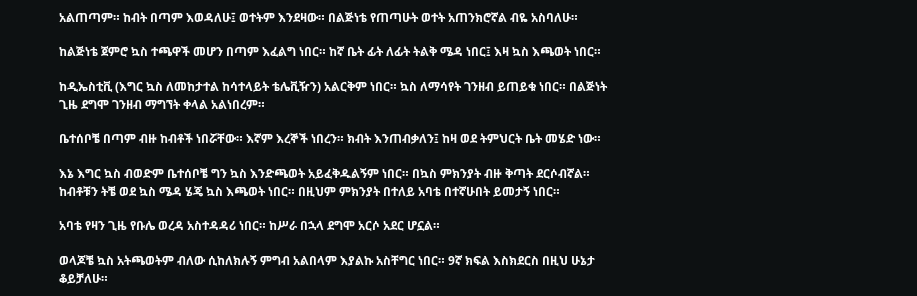አልጠጣም። ከብት በጣም እወዳለሁ፤ ወተትም እንደዛው። በልጅነቴ የጠጣሁት ወተት አጠንክሮኛል ብዬ አስባለሁ።

ከልጅነቴ ጀምሮ ኳስ ተጫዋች መሆን በጣም እፈልግ ነበር። ከኛ ቤት ፊት ለፊት ትልቅ ሜዳ ነበር፤ እዛ ኳስ እጫወት ነበር።

ከዲኤስቲቪ (እግር ኳስ ለመከታተል ከሳተላይት ቴሌቪዥን) አልርቅም ነበር። ኳስ ለማሳየት ገንዘብ ይጠይቁ ነበር። በልጅነት ጊዜ ደግሞ ገንዘብ ማግኘት ቀላል አልነበረም።

ቤተሰቦቼ በጣም ብዙ ከብቶች ነበሯቸው። እኛም እረኞች ነበረን። ክብት እንጠብቃለን፤ ከዛ ወደ ትምህርት ቤት መሄድ ነው።

እኔ እግር ኳስ ብወድም ቤተሰቦቼ ግን ኳስ እንድጫወት አይፈቅዱልኝም ነበር። በኳስ ምክንያት ብዙ ቅጣት ደርሶብኛል። ከብቶቹን ትቼ ወደ ኳስ ሜዳ ሄጄ ኳስ እጫወት ነበር። በዚህም ምክንያት በተለይ አባቴ በተኛሁበት ይመታኝ ነበር።

አባቴ የዛን ጊዜ የቡሌ ወረዳ አስተዳዳሪ ነበር። ከሥራ በኋላ ደግሞ አርሶ አደር ሆኗል።

ወላጆቼ ኳስ አትጫወትም ብለው ሲከለክሉኝ ምግብ አልበላም እያልኩ አስቸግር ነበር። 9ኛ ክፍል እስክደርስ በዚህ ሁኔታ ቆይቻለሁ።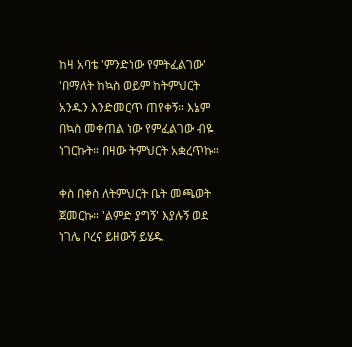ከዛ አባቴ 'ምንድነው የምትፈልገው' 'በማለት ከኳስ ወይም ከትምህርት አንዱን እንድመርጥ ጠየቀኝ። እኔም በኳስ መቀጠል ነው የምፈልገው ብዬ ነገርኩት። በዛው ትምህርት አቋረጥኩ።

ቀስ በቀስ ለትምህርት ቤት መጫወት ጀመርኩ። 'ልምድ ያግኝ' እያሉኝ ወደ ነገሌ ቦረና ይዘውኝ ይሄዱ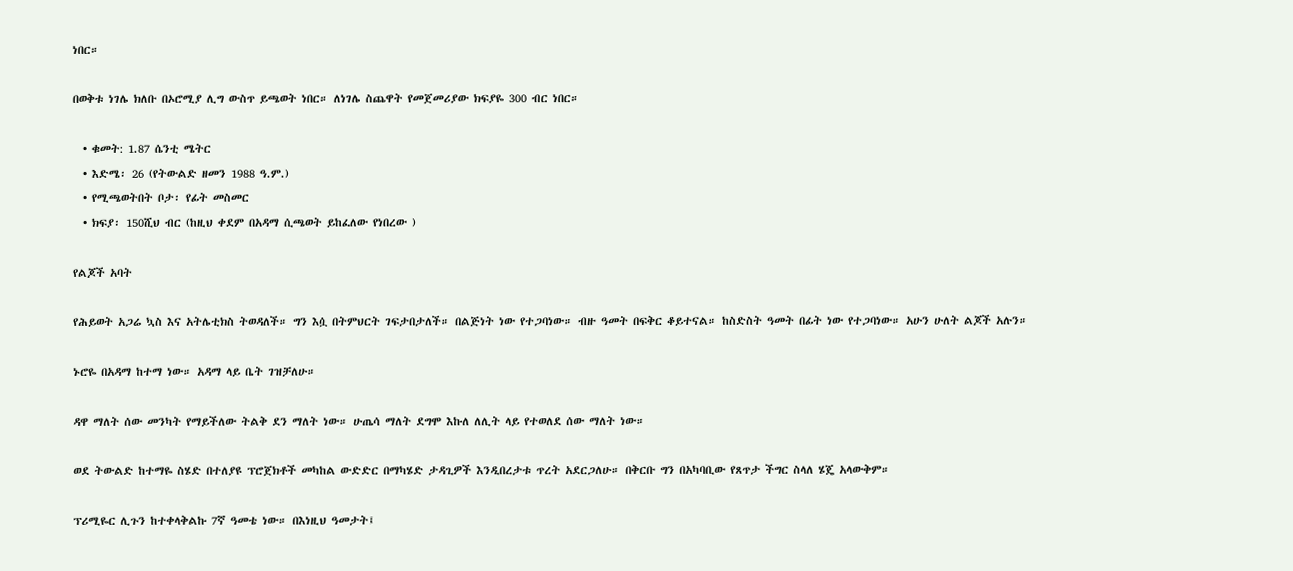ነበር።

በወቅቱ ነገሌ ክለቡ በኦሮሚያ ሊግ ውስጥ ይጫወት ነበር። ለነገሌ ስጨዋት የመጀመሪያው ክፍያዬ 300 ብር ነበር።

  • ቁመት: 1.87 ሴንቲ ሜትር
  • እድሜ፡ 26 (የትውልድ ዘመን 1988 ዓ.ም.)
  • የሚጫወትበት ቦታ፡ የፊት መስመር
  • ክፍያ፡ 150ሺህ ብር (ከዚህ ቀደም በአዳማ ሲጫወት ይከፈለው የነበረው )

የልጆች አባት

የሕይወት አጋሬ ኳስ እና አትሌቲክስ ትወዳለች። ግን እሷ በትምህርት ገፍታበታለች። በልጅነት ነው የተጋባነው። ብዙ ዓመት በፍቅር ቆይተናል። ከስድስት ዓመት በፊት ነው የተጋባነው። አሁን ሁለት ልጆች አሉን።

ኑሮዬ በአዳማ ከተማ ነው። አዳማ ላይ ቤት ገዝቻለሁ።

ዳዋ ማለት ሰው መንካት የማይችለው ትልቅ ደን ማለት ነው። ሁጤሳ ማለት ደግሞ እኩለ ለሊት ላይ የተወለደ ሰው ማለት ነው።

ወደ ትውልድ ከተማዬ ስሄድ በተለያዩ ፕሮጀክቶች መካከል ውድድር በማካሄድ ታዳጊዎች እንዲበረታቱ ጥረት አደርጋለሁ። በቅርቡ ግን በአካባቢው የጸጥታ ችግር ስላለ ሄጄ አላውቅም።

ፕሪሚዬር ሊጉን ከተቀላቅልኩ 7ኛ ዓመቴ ነው። በእነዚህ ዓመታት፤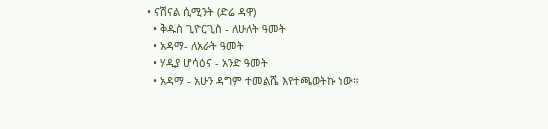• ናሽናል ሲሚንት (ድሬ ዳዋ)
  • ቅዱስ ጊዮርጊስ - ለሁለት ዓመት
  • አዳማ- ለአራት ዓመት
  • ሃዲያ ሆሳዕና - አንድ ዓመት
  • አዳማ - አሁን ዳግም ተመልሼ እየተጫወትኩ ነው።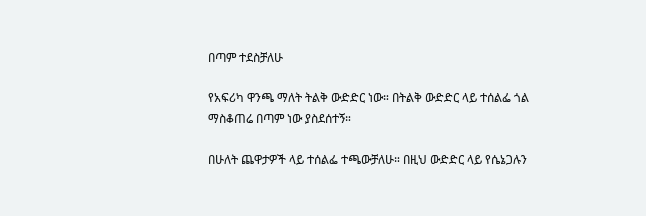በጣም ተደስቻለሁ

የአፍሪካ ዋንጫ ማለት ትልቅ ውድድር ነው። በትልቅ ውድድር ላይ ተሰልፌ ጎል ማስቆጠሬ በጣም ነው ያስደሰተኝ።

በሁለት ጨዋታዎች ላይ ተሰልፌ ተጫውቻለሁ። በዚህ ውድድር ላይ የሴኔጋሉን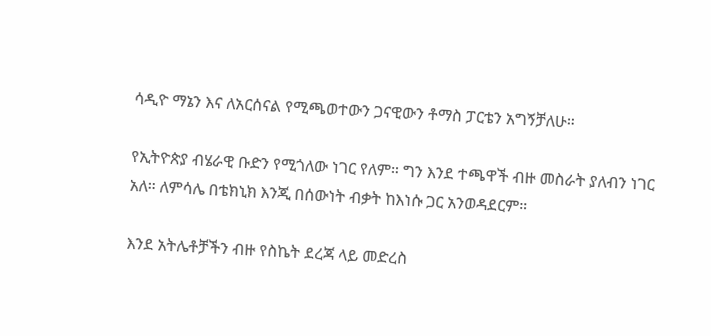ሳዲዮ ማኔን እና ለአርሰናል የሚጫወተውን ጋናዊውን ቶማስ ፓርቴን አግኝቻለሁ።

የኢትዮጵያ ብሄራዊ ቡድን የሚጎለው ነገር የለም። ግን እንደ ተጫዋች ብዙ መስራት ያለብን ነገር አለ። ለምሳሌ በቴክኒክ እንጂ በሰውነት ብቃት ከእነሱ ጋር አንወዳደርም።

እንደ አትሌቶቻችን ብዙ የስኬት ደረጃ ላይ መድረስ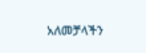አለመቻላችን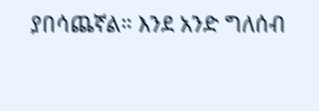ያበሳጨኛል። እንደ አንድ ግለሰብ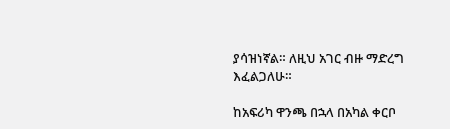ያሳዝነኛል። ለዚህ አገር ብዙ ማድረግ እፈልጋለሁ።

ከአፍሪካ ዋንጫ በኋላ በአካል ቀርቦ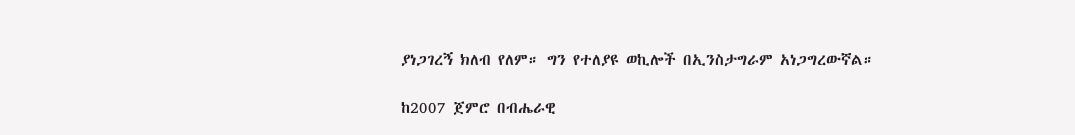ያነጋገረኝ ክለብ የለም። ግን የተለያዩ ወኪሎች በኢንስታግራም አነጋግረውኛል።

ከ2007 ጀምሮ በብሔራዊ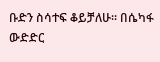ቡድን ስሳተፍ ቆይቻለሁ። በሴካፋ ውድድር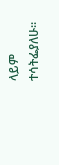ላይም ተሳትፌያለሁ።